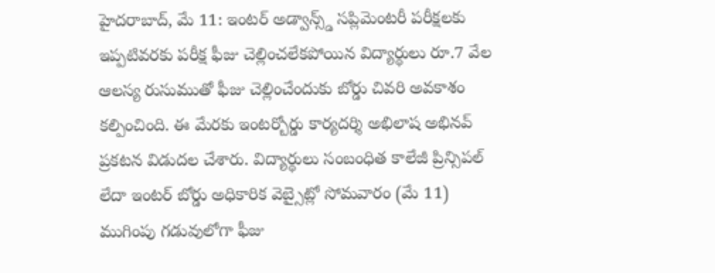హైదరాబాద్, మే 11: ఇంటర్ అడ్వాన్స్డ్ సప్లిమెంటరీ పరీక్షలకు ఇప్పటివరకు పరీక్ష ఫీజు చెల్లించలేకపోయిన విద్యార్థులు రూ.7 వేల ఆలస్య రుసుముతో ఫీజు చెల్లించేందుకు బోర్డు చివరి అవకాశం కల్పించింది. ఈ మేరకు ఇంటర్బోర్డు కార్యదర్శి అభిలాష అభినవ్ ప్రకటన విడుదల చేశారు. విద్యార్థులు సంబంధిత కాలేజీ ప్రిన్సిపల్ లేదా ఇంటర్ బోర్డు అధికారిక వెబ్సైట్లో సోమవారం (మే 11) ముగింపు గడువులోగా ఫీజు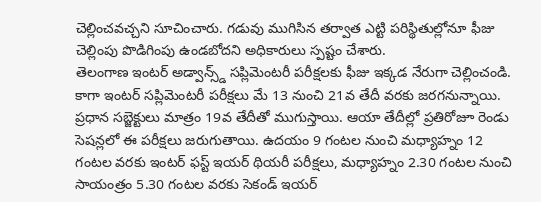చెల్లించవచ్చని సూచించారు. గడువు ముగిసిన తర్వాత ఎట్టి పరిస్థితుల్లోనూ ఫీజు చెల్లింపు పొడిగింపు ఉండబోదని అధికారులు స్పష్టం చేశారు.
తెలంగాణ ఇంటర్ అడ్వాన్స్డ్ సప్లిమెంటరీ పరీక్షలకు ఫీజు ఇక్కడ నేరుగా చెల్లించండి.
కాగా ఇంటర్ సప్లిమెంటరీ పరీక్షలు మే 13 నుంచి 21వ తేదీ వరకు జరగనున్నాయి. ప్రధాన సబ్జెక్టులు మాత్రం 19వ తేదీతో ముగుస్తాయి. ఆయా తేదీల్లో ప్రతిరోజూ రెండు సెషన్లలో ఈ పరీక్షలు జరుగుతాయి. ఉదయం 9 గంటల నుంచి మధ్యాహ్నం 12 గంటల వరకు ఇంటర్ ఫస్ట్ ఇయర్ థియరీ పరీక్షలు, మధ్యాహ్నం 2.30 గంటల నుంచి సాయంత్రం 5.30 గంటల వరకు సెకండ్ ఇయర్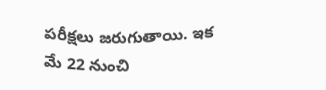పరీక్షలు జరుగుతాయి. ఇక మే 22 నుంచి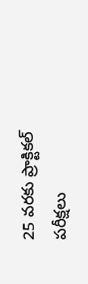25 వరకు ప్రాక్టికల్ పరీక్షలు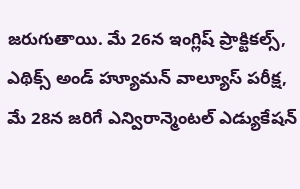జరుగుతాయి. మే 26న ఇంగ్లిష్ ప్రాక్టికల్స్, ఎథిక్స్ అండ్ హ్యూమన్ వాల్యూస్ పరీక్ష, మే 28న జరిగే ఎన్విరాన్మెంటల్ ఎడ్యుకేషన్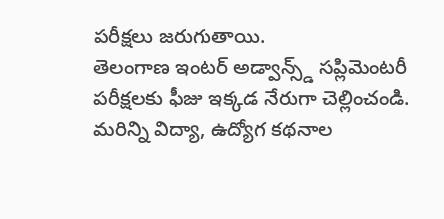పరీక్షలు జరుగుతాయి.
తెలంగాణ ఇంటర్ అడ్వాన్స్డ్ సప్లిమెంటరీ పరీక్షలకు ఫీజు ఇక్కడ నేరుగా చెల్లించండి.
మరిన్ని విద్యా, ఉద్యోగ కథనాల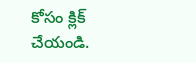కోసం క్లిక్ చేయండి.